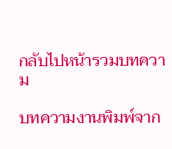กลับไปหน้ารวมบทความ

บทความงานพิมพ์จาก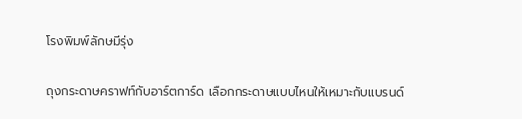โรงพิมพ์ลักษมีรุ่ง

ถุงกระดาษคราฟท์กับอาร์ตการ์ด เลือกกระดาษแบบไหนให้เหมาะกับแบรนด์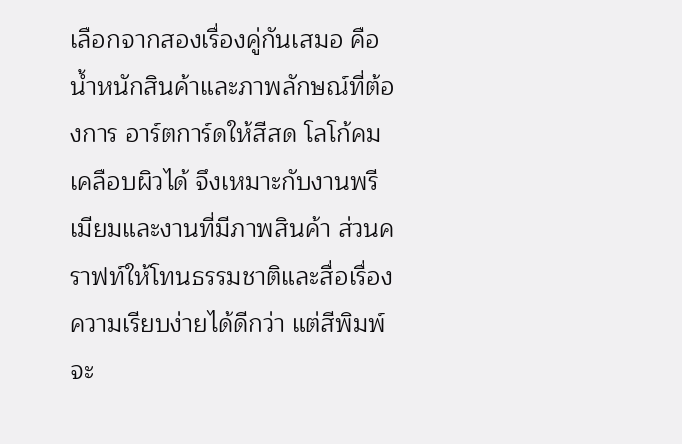เลือกจากสองเรื่องคู่กันเสมอ คือน้ำหนักสินค้าและภาพลักษณ์ที่ต้องการ อาร์ตการ์ดให้สีสด โลโก้คม เคลือบผิวได้ จึงเหมาะกับงานพรีเมียมและงานที่มีภาพสินค้า ส่วนคราฟท์ให้โทนธรรมชาติและสื่อเรื่องความเรียบง่ายได้ดีกว่า แต่สีพิมพ์จะ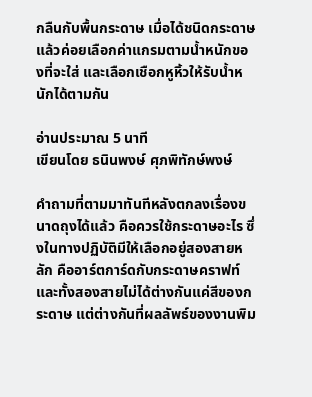กลืนกับพื้นกระดาษ เมื่อได้ชนิดกระดาษแล้วค่อยเลือกค่าแกรมตามน้ำหนักของที่จะใส่ และเลือกเชือกหูหิ้วให้รับน้ำหนักได้ตามกัน

อ่านประมาณ 5 นาที
เขียนโดย ธนินพงษ์ ศุภพิทักษ์พงษ์

คำถามที่ตามมาทันทีหลังตกลงเรื่องขนาดถุงได้แล้ว คือควรใช้กระดาษอะไร ซึ่งในทางปฏิบัติมีให้เลือกอยู่สองสายหลัก คืออาร์ตการ์ดกับกระดาษคราฟท์ และทั้งสองสายไม่ได้ต่างกันแค่สีของกระดาษ แต่ต่างกันที่ผลลัพธ์ของงานพิม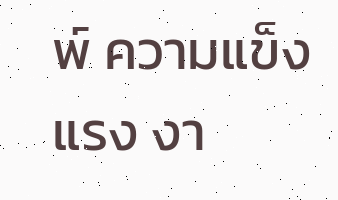พ์ ความแข็งแรง งา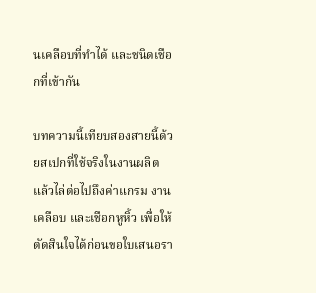นเคลือบที่ทำได้ และชนิดเชือกที่เข้ากัน

บทความนี้เทียบสองสายนี้ด้วยสเปกที่ใช้จริงในงานผลิต แล้วไล่ต่อไปถึงค่าแกรม งานเคลือบ และเชือกหูหิ้ว เพื่อให้ตัดสินใจได้ก่อนขอใบเสนอรา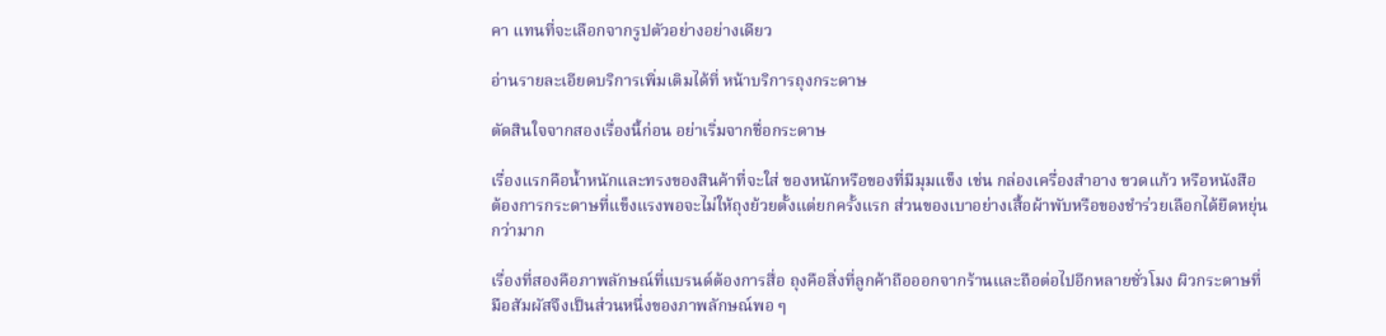คา แทนที่จะเลือกจากรูปตัวอย่างอย่างเดียว

อ่านรายละเอียดบริการเพิ่มเติมได้ที่ หน้าบริการถุงกระดาษ

ตัดสินใจจากสองเรื่องนี้ก่อน อย่าเริ่มจากชื่อกระดาษ

เรื่องแรกคือน้ำหนักและทรงของสินค้าที่จะใส่ ของหนักหรือของที่มีมุมแข็ง เช่น กล่องเครื่องสำอาง ขวดแก้ว หรือหนังสือ ต้องการกระดาษที่แข็งแรงพอจะไม่ให้ถุงย้วยตั้งแต่ยกครั้งแรก ส่วนของเบาอย่างเสื้อผ้าพับหรือของชำร่วยเลือกได้ยืดหยุ่นกว่ามาก

เรื่องที่สองคือภาพลักษณ์ที่แบรนด์ต้องการสื่อ ถุงคือสิ่งที่ลูกค้าถือออกจากร้านและถือต่อไปอีกหลายชั่วโมง ผิวกระดาษที่มือสัมผัสจึงเป็นส่วนหนึ่งของภาพลักษณ์พอ ๆ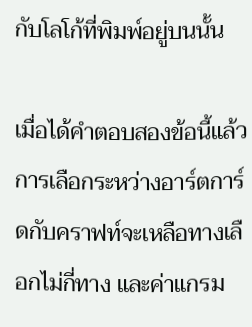กับโลโก้ที่พิมพ์อยู่บนนั้น

เมื่อได้คำตอบสองข้อนี้แล้ว การเลือกระหว่างอาร์ตการ์ดกับคราฟท์จะเหลือทางเลือกไม่กี่ทาง และค่าแกรม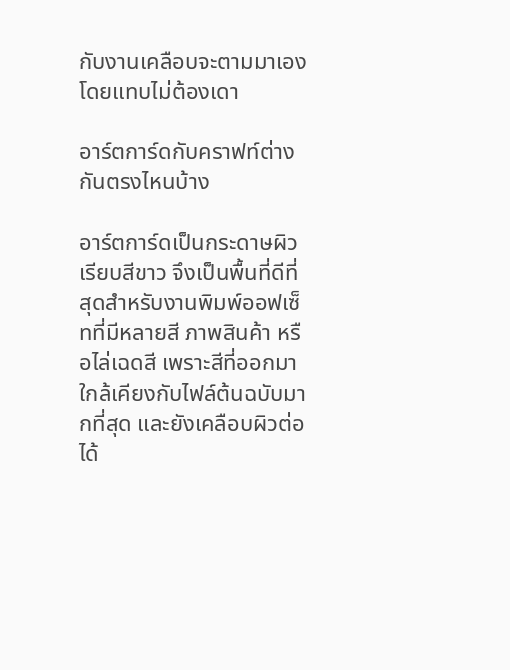กับงานเคลือบจะตามมาเองโดยแทบไม่ต้องเดา

อาร์ตการ์ดกับคราฟท์ต่างกันตรงไหนบ้าง

อาร์ตการ์ดเป็นกระดาษผิวเรียบสีขาว จึงเป็นพื้นที่ดีที่สุดสำหรับงานพิมพ์ออฟเซ็ทที่มีหลายสี ภาพสินค้า หรือไล่เฉดสี เพราะสีที่ออกมาใกล้เคียงกับไฟล์ต้นฉบับมากที่สุด และยังเคลือบผิวต่อได้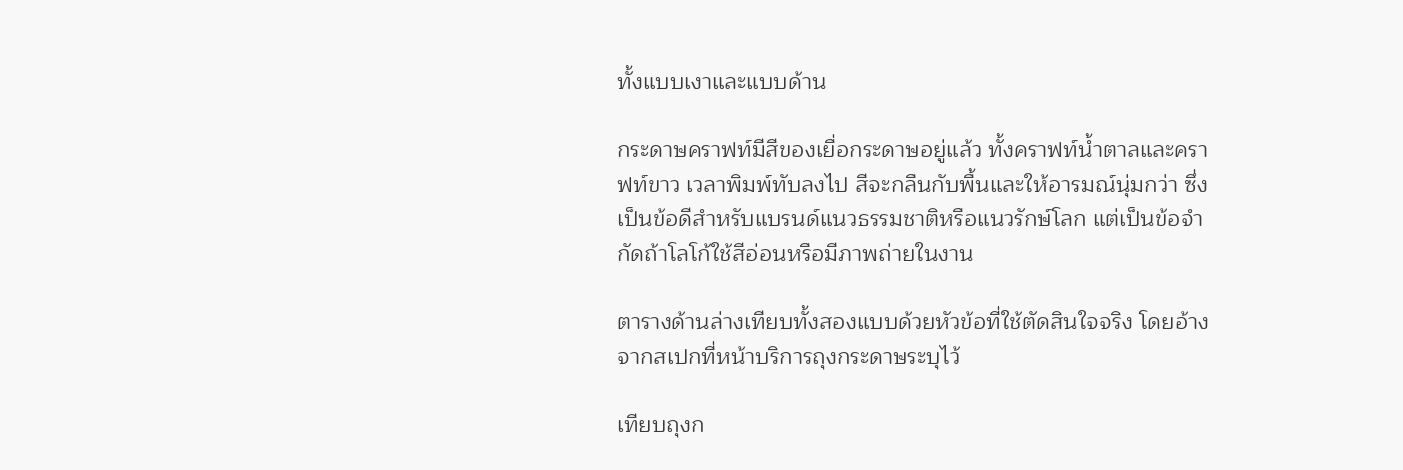ทั้งแบบเงาและแบบด้าน

กระดาษคราฟท์มีสีของเยื่อกระดาษอยู่แล้ว ทั้งคราฟท์น้ำตาลและคราฟท์ขาว เวลาพิมพ์ทับลงไป สีจะกลืนกับพื้นและให้อารมณ์นุ่มกว่า ซึ่งเป็นข้อดีสำหรับแบรนด์แนวธรรมชาติหรือแนวรักษ์โลก แต่เป็นข้อจำกัดถ้าโลโก้ใช้สีอ่อนหรือมีภาพถ่ายในงาน

ตารางด้านล่างเทียบทั้งสองแบบด้วยหัวข้อที่ใช้ตัดสินใจจริง โดยอ้างจากสเปกที่หน้าบริการถุงกระดาษระบุไว้

เทียบถุงก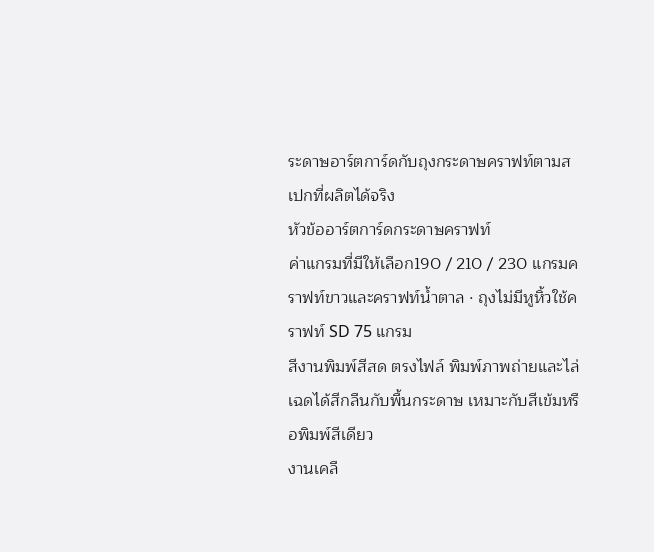ระดาษอาร์ตการ์ดกับถุงกระดาษคราฟท์ตามสเปกที่ผลิตได้จริง
หัวข้ออาร์ตการ์ดกระดาษคราฟท์
ค่าแกรมที่มีให้เลือก190 / 210 / 230 แกรมคราฟท์ขาวและคราฟท์น้ำตาล · ถุงไม่มีหูหิ้วใช้คราฟท์ SD 75 แกรม
สีงานพิมพ์สีสด ตรงไฟล์ พิมพ์ภาพถ่ายและไล่เฉดได้สีกลืนกับพื้นกระดาษ เหมาะกับสีเข้มหรือพิมพ์สีเดียว
งานเคลื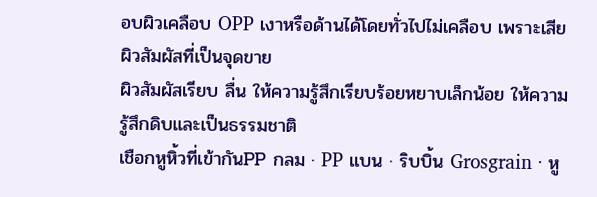อบผิวเคลือบ OPP เงาหรือด้านได้โดยทั่วไปไม่เคลือบ เพราะเสียผิวสัมผัสที่เป็นจุดขาย
ผิวสัมผัสเรียบ ลื่น ให้ความรู้สึกเรียบร้อยหยาบเล็กน้อย ให้ความรู้สึกดิบและเป็นธรรมชาติ
เชือกหูหิ้วที่เข้ากันPP กลม · PP แบน · ริบบิ้น Grosgrain · หู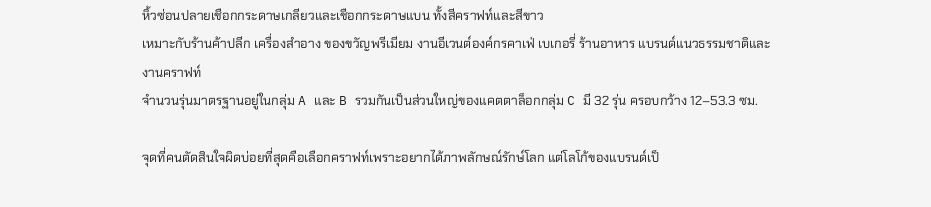หิ้วซ่อนปลายเชือกกระดาษเกลียวและเชือกกระดาษแบน ทั้งสีคราฟท์และสีขาว
เหมาะกับร้านค้าปลีก เครื่องสำอาง ของขวัญพรีเมียม งานอีเวนต์องค์กรคาเฟ่ เบเกอรี่ ร้านอาหาร แบรนด์แนวธรรมชาติและงานคราฟท์
จำนวนรุ่นมาตรฐานอยู่ในกลุ่ม A และ B รวมกันเป็นส่วนใหญ่ของแคตตาล็อกกลุ่ม C มี 32 รุ่น ครอบกว้าง 12–53.3 ซม.

จุดที่คนตัดสินใจผิดบ่อยที่สุดคือเลือกคราฟท์เพราะอยากได้ภาพลักษณ์รักษ์โลก แต่โลโก้ของแบรนด์เป็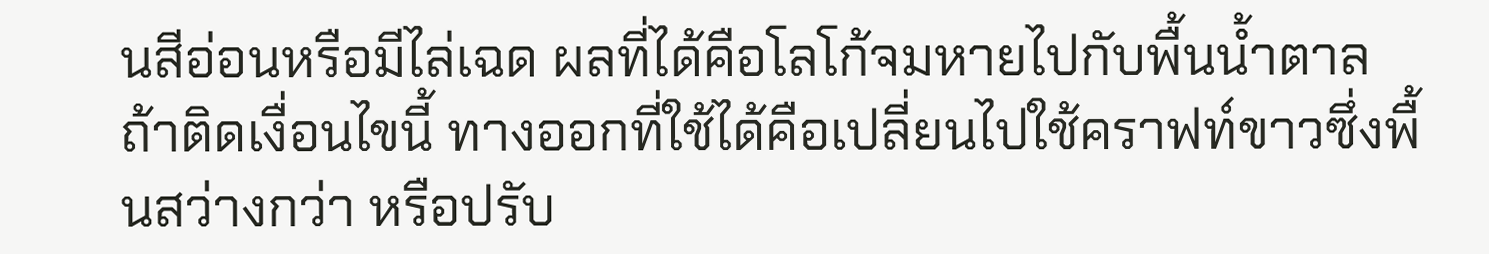นสีอ่อนหรือมีไล่เฉด ผลที่ได้คือโลโก้จมหายไปกับพื้นน้ำตาล ถ้าติดเงื่อนไขนี้ ทางออกที่ใช้ได้คือเปลี่ยนไปใช้คราฟท์ขาวซึ่งพื้นสว่างกว่า หรือปรับ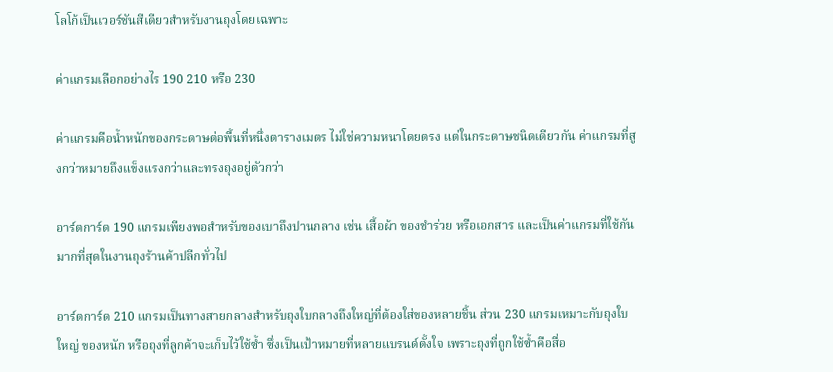โลโก้เป็นเวอร์ชันสีเดียวสำหรับงานถุงโดยเฉพาะ

ค่าแกรมเลือกอย่างไร 190 210 หรือ 230

ค่าแกรมคือน้ำหนักของกระดาษต่อพื้นที่หนึ่งตารางเมตร ไม่ใช่ความหนาโดยตรง แต่ในกระดาษชนิดเดียวกัน ค่าแกรมที่สูงกว่าหมายถึงแข็งแรงกว่าและทรงถุงอยู่ตัวกว่า

อาร์ตการ์ด 190 แกรมเพียงพอสำหรับของเบาถึงปานกลาง เช่น เสื้อผ้า ของชำร่วย หรือเอกสาร และเป็นค่าแกรมที่ใช้กันมากที่สุดในงานถุงร้านค้าปลีกทั่วไป

อาร์ตการ์ด 210 แกรมเป็นทางสายกลางสำหรับถุงใบกลางถึงใหญ่ที่ต้องใส่ของหลายชิ้น ส่วน 230 แกรมเหมาะกับถุงใบใหญ่ ของหนัก หรือถุงที่ลูกค้าจะเก็บไว้ใช้ซ้ำ ซึ่งเป็นเป้าหมายที่หลายแบรนด์ตั้งใจ เพราะถุงที่ถูกใช้ซ้ำคือสื่อ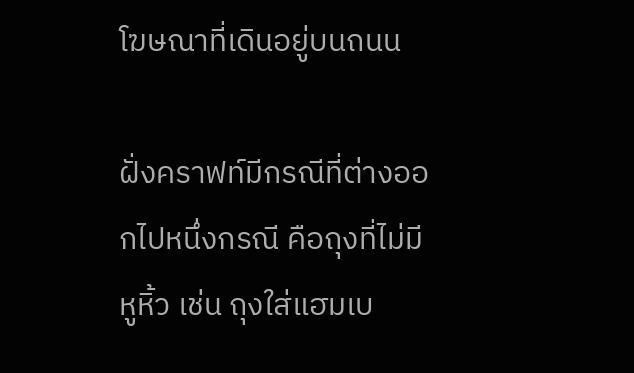โฆษณาที่เดินอยู่บนถนน

ฝั่งคราฟท์มีกรณีที่ต่างออกไปหนึ่งกรณี คือถุงที่ไม่มีหูหิ้ว เช่น ถุงใส่แฮมเบ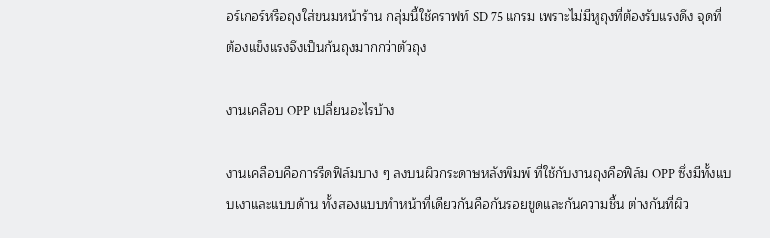อร์เกอร์หรือถุงใส่ขนมหน้าร้าน กลุ่มนี้ใช้คราฟท์ SD 75 แกรม เพราะไม่มีหูถุงที่ต้องรับแรงดึง จุดที่ต้องแข็งแรงจึงเป็นก้นถุงมากกว่าตัวถุง

งานเคลือบ OPP เปลี่ยนอะไรบ้าง

งานเคลือบคือการรีดฟิล์มบาง ๆ ลงบนผิวกระดาษหลังพิมพ์ ที่ใช้กับงานถุงคือฟิล์ม OPP ซึ่งมีทั้งแบบเงาและแบบด้าน ทั้งสองแบบทำหน้าที่เดียวกันคือกันรอยขูดและกันความชื้น ต่างกันที่ผิว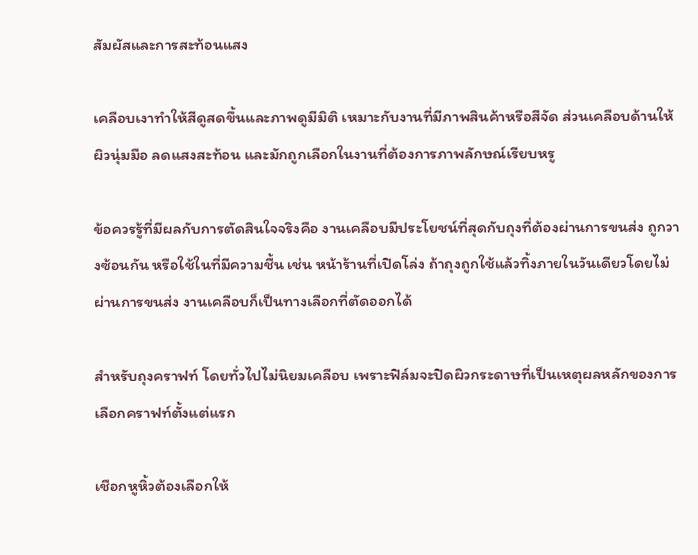สัมผัสและการสะท้อนแสง

เคลือบเงาทำให้สีดูสดขึ้นและภาพดูมีมิติ เหมาะกับงานที่มีภาพสินค้าหรือสีจัด ส่วนเคลือบด้านให้ผิวนุ่มมือ ลดแสงสะท้อน และมักถูกเลือกในงานที่ต้องการภาพลักษณ์เรียบหรู

ข้อควรรู้ที่มีผลกับการตัดสินใจจริงคือ งานเคลือบมีประโยชน์ที่สุดกับถุงที่ต้องผ่านการขนส่ง ถูกวางซ้อนกัน หรือใช้ในที่มีความชื้น เช่น หน้าร้านที่เปิดโล่ง ถ้าถุงถูกใช้แล้วทิ้งภายในวันเดียวโดยไม่ผ่านการขนส่ง งานเคลือบก็เป็นทางเลือกที่ตัดออกได้

สำหรับถุงคราฟท์ โดยทั่วไปไม่นิยมเคลือบ เพราะฟิล์มจะปิดผิวกระดาษที่เป็นเหตุผลหลักของการเลือกคราฟท์ตั้งแต่แรก

เชือกหูหิ้วต้องเลือกให้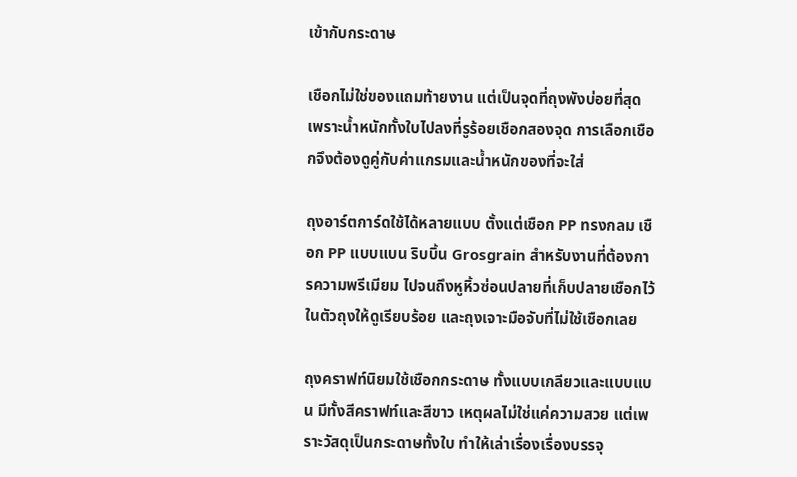เข้ากับกระดาษ

เชือกไม่ใช่ของแถมท้ายงาน แต่เป็นจุดที่ถุงพังบ่อยที่สุด เพราะน้ำหนักทั้งใบไปลงที่รูร้อยเชือกสองจุด การเลือกเชือกจึงต้องดูคู่กับค่าแกรมและน้ำหนักของที่จะใส่

ถุงอาร์ตการ์ดใช้ได้หลายแบบ ตั้งแต่เชือก PP ทรงกลม เชือก PP แบบแบน ริบบิ้น Grosgrain สำหรับงานที่ต้องการความพรีเมียม ไปจนถึงหูหิ้วซ่อนปลายที่เก็บปลายเชือกไว้ในตัวถุงให้ดูเรียบร้อย และถุงเจาะมือจับที่ไม่ใช้เชือกเลย

ถุงคราฟท์นิยมใช้เชือกกระดาษ ทั้งแบบเกลียวและแบบแบน มีทั้งสีคราฟท์และสีขาว เหตุผลไม่ใช่แค่ความสวย แต่เพราะวัสดุเป็นกระดาษทั้งใบ ทำให้เล่าเรื่องเรื่องบรรจุ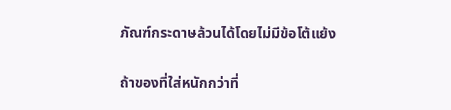ภัณฑ์กระดาษล้วนได้โดยไม่มีข้อโต้แย้ง

ถ้าของที่ใส่หนักกว่าที่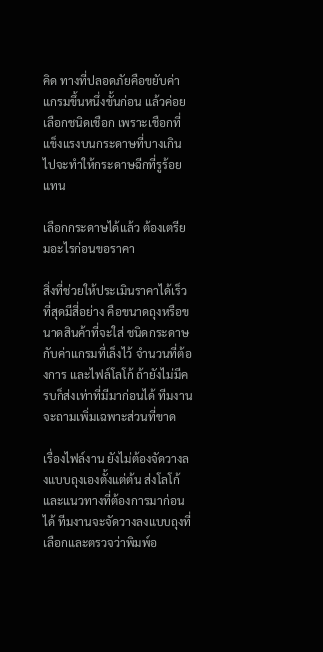คิด ทางที่ปลอดภัยคือขยับค่าแกรมขึ้นหนึ่งขั้นก่อน แล้วค่อยเลือกชนิดเชือก เพราะเชือกที่แข็งแรงบนกระดาษที่บางเกินไปจะทำให้กระดาษฉีกที่รูร้อยแทน

เลือกกระดาษได้แล้ว ต้องเตรียมอะไรก่อนขอราคา

สิ่งที่ช่วยให้ประเมินราคาได้เร็วที่สุดมีสี่อย่าง คือขนาดถุงหรือขนาดสินค้าที่จะใส่ ชนิดกระดาษกับค่าแกรมที่เล็งไว้ จำนวนที่ต้องการ และไฟล์โลโก้ ถ้ายังไม่มีครบก็ส่งเท่าที่มีมาก่อนได้ ทีมงานจะถามเพิ่มเฉพาะส่วนที่ขาด

เรื่องไฟล์งาน ยังไม่ต้องจัดวางลงแบบถุงเองตั้งแต่ต้น ส่งโลโก้และแนวทางที่ต้องการมาก่อนได้ ทีมงานจะจัดวางลงแบบถุงที่เลือกและตรวจว่าพิมพ์อ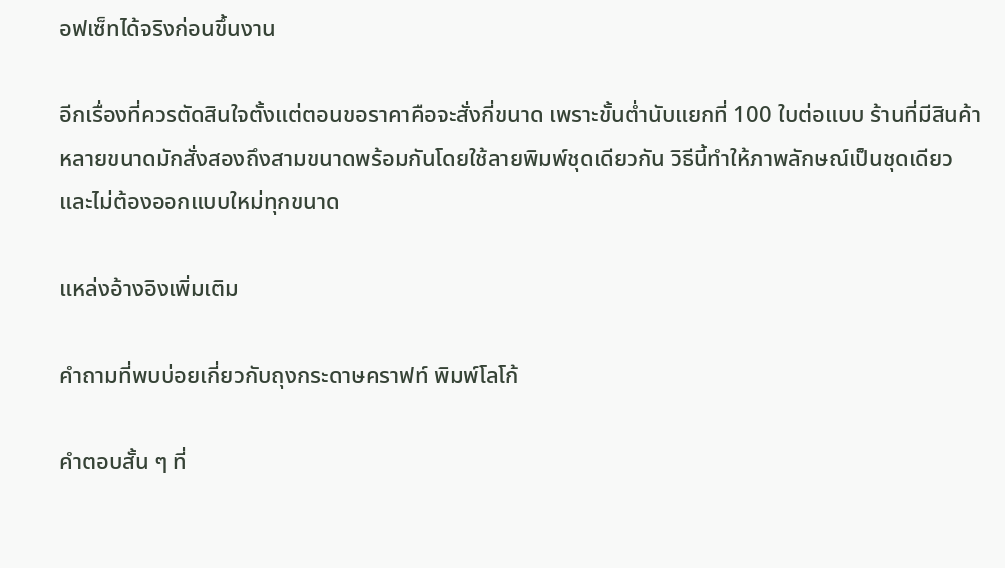อฟเซ็ทได้จริงก่อนขึ้นงาน

อีกเรื่องที่ควรตัดสินใจตั้งแต่ตอนขอราคาคือจะสั่งกี่ขนาด เพราะขั้นต่ำนับแยกที่ 100 ใบต่อแบบ ร้านที่มีสินค้าหลายขนาดมักสั่งสองถึงสามขนาดพร้อมกันโดยใช้ลายพิมพ์ชุดเดียวกัน วิธีนี้ทำให้ภาพลักษณ์เป็นชุดเดียวและไม่ต้องออกแบบใหม่ทุกขนาด

แหล่งอ้างอิงเพิ่มเติม

คำถามที่พบบ่อยเกี่ยวกับถุงกระดาษคราฟท์ พิมพ์โลโก้

คำตอบสั้น ๆ ที่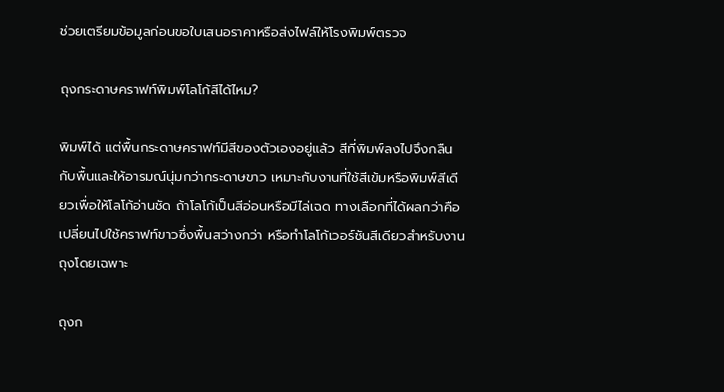ช่วยเตรียมข้อมูลก่อนขอใบเสนอราคาหรือส่งไฟล์ให้โรงพิมพ์ตรวจ

ถุงกระดาษคราฟท์พิมพ์โลโก้สีได้ไหม?

พิมพ์ได้ แต่พื้นกระดาษคราฟท์มีสีของตัวเองอยู่แล้ว สีที่พิมพ์ลงไปจึงกลืนกับพื้นและให้อารมณ์นุ่มกว่ากระดาษขาว เหมาะกับงานที่ใช้สีเข้มหรือพิมพ์สีเดียวเพื่อให้โลโก้อ่านชัด ถ้าโลโก้เป็นสีอ่อนหรือมีไล่เฉด ทางเลือกที่ได้ผลกว่าคือเปลี่ยนไปใช้คราฟท์ขาวซึ่งพื้นสว่างกว่า หรือทำโลโก้เวอร์ชันสีเดียวสำหรับงานถุงโดยเฉพาะ

ถุงก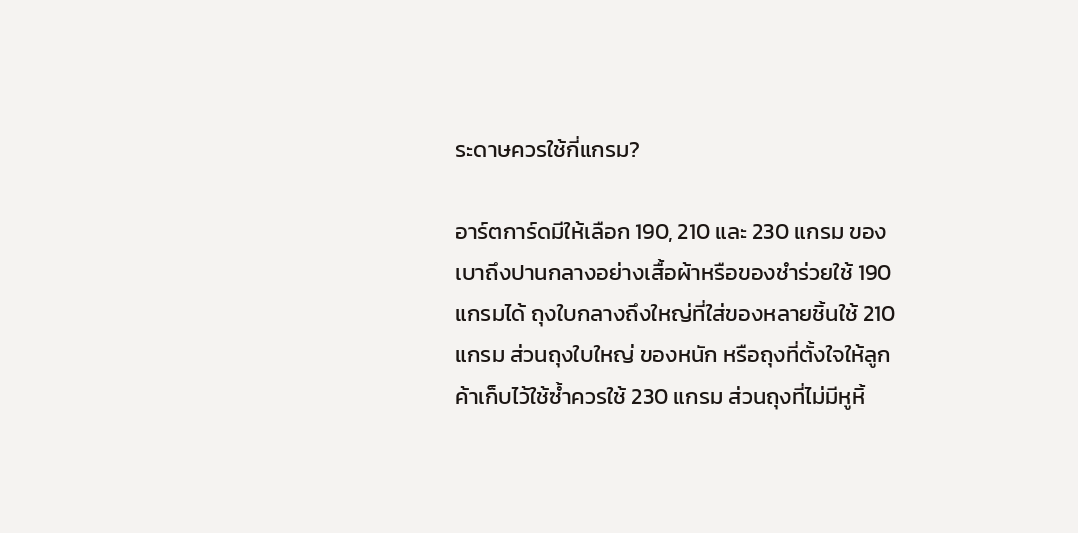ระดาษควรใช้กี่แกรม?

อาร์ตการ์ดมีให้เลือก 190, 210 และ 230 แกรม ของเบาถึงปานกลางอย่างเสื้อผ้าหรือของชำร่วยใช้ 190 แกรมได้ ถุงใบกลางถึงใหญ่ที่ใส่ของหลายชิ้นใช้ 210 แกรม ส่วนถุงใบใหญ่ ของหนัก หรือถุงที่ตั้งใจให้ลูกค้าเก็บไว้ใช้ซ้ำควรใช้ 230 แกรม ส่วนถุงที่ไม่มีหูหิ้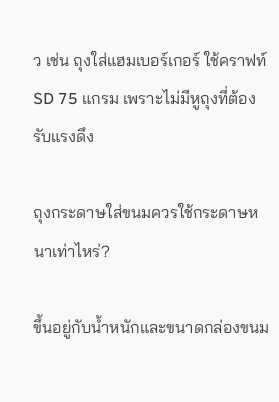ว เช่น ถุงใส่แฮมเบอร์เกอร์ ใช้คราฟท์ SD 75 แกรม เพราะไม่มีหูถุงที่ต้องรับแรงดึง

ถุงกระดาษใส่ขนมควรใช้กระดาษหนาเท่าไหร่?

ขึ้นอยู่กับน้ำหนักและขนาดกล่องขนม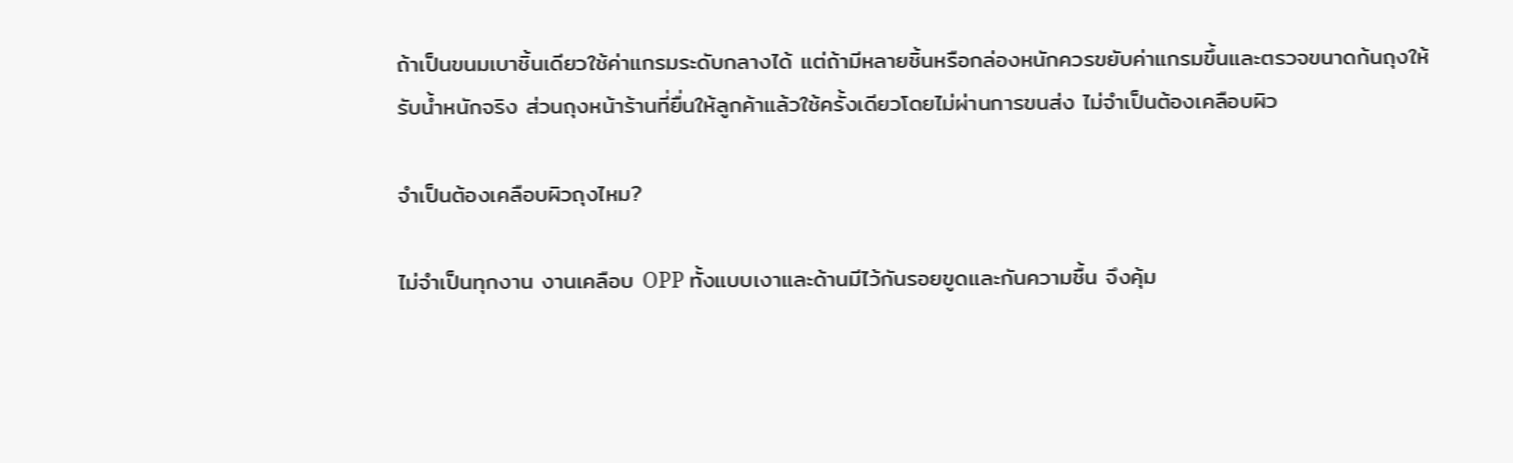ถ้าเป็นขนมเบาชิ้นเดียวใช้ค่าแกรมระดับกลางได้ แต่ถ้ามีหลายชิ้นหรือกล่องหนักควรขยับค่าแกรมขึ้นและตรวจขนาดก้นถุงให้รับน้ำหนักจริง ส่วนถุงหน้าร้านที่ยื่นให้ลูกค้าแล้วใช้ครั้งเดียวโดยไม่ผ่านการขนส่ง ไม่จำเป็นต้องเคลือบผิว

จำเป็นต้องเคลือบผิวถุงไหม?

ไม่จำเป็นทุกงาน งานเคลือบ OPP ทั้งแบบเงาและด้านมีไว้กันรอยขูดและกันความชื้น จึงคุ้ม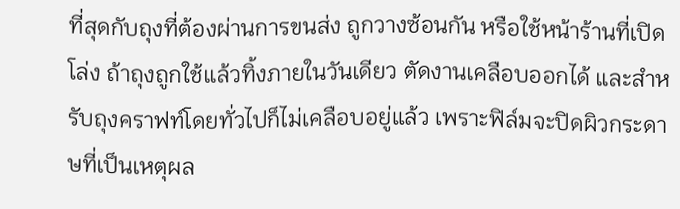ที่สุดกับถุงที่ต้องผ่านการขนส่ง ถูกวางซ้อนกัน หรือใช้หน้าร้านที่เปิดโล่ง ถ้าถุงถูกใช้แล้วทิ้งภายในวันเดียว ตัดงานเคลือบออกได้ และสำหรับถุงคราฟท์โดยทั่วไปก็ไม่เคลือบอยู่แล้ว เพราะฟิล์มจะปิดผิวกระดาษที่เป็นเหตุผล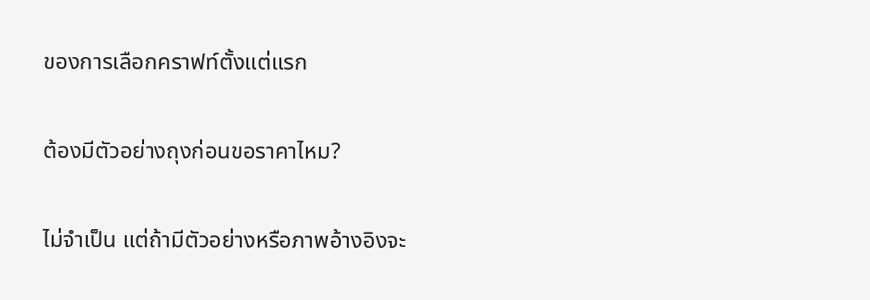ของการเลือกคราฟท์ตั้งแต่แรก

ต้องมีตัวอย่างถุงก่อนขอราคาไหม?

ไม่จำเป็น แต่ถ้ามีตัวอย่างหรือภาพอ้างอิงจะ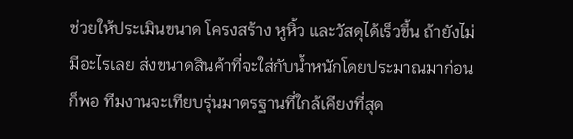ช่วยให้ประเมินขนาด โครงสร้าง หูหิ้ว และวัสดุได้เร็วขึ้น ถ้ายังไม่มีอะไรเลย ส่งขนาดสินค้าที่จะใส่กับน้ำหนักโดยประมาณมาก่อนก็พอ ทีมงานจะเทียบรุ่นมาตรฐานที่ใกล้เคียงที่สุด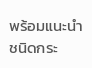พร้อมแนะนำชนิดกระ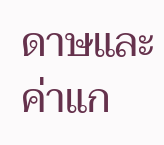ดาษและค่าแก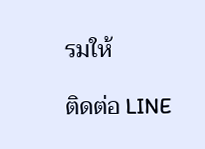รมให้

ติดต่อ LINE